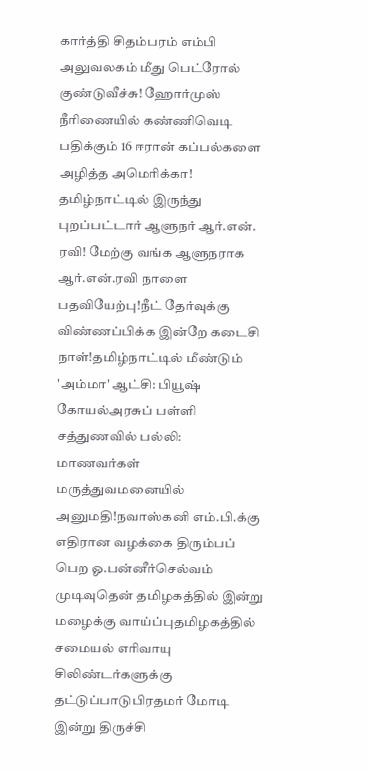கார்த்தி சிதம்பரம் எம்பி அலுவலகம் மீது பெட்ரோல் குண்டுவீச்சு! ஹோர்முஸ் நீரிணையில் கண்ணிவெடி பதிக்கும் 16 ஈரான் கப்பல்களை அழித்த அமெரிக்கா! தமிழ்நாட்டில் இருந்து புறப்பட்டார் ஆளுநர் ஆர்.என். ரவி! மேற்கு வங்க ஆளுநராக ஆர்.என்.ரவி நாளை பதவியேற்பு!நீட் தேர்வுக்கு விண்ணப்பிக்க இன்றே கடைசி நாள்!தமிழ்நாட்டில் மீண்டும் 'அம்மா' ஆட்சி: பியூஷ் கோயல்அரசுப் பள்ளி சத்துணவில் பல்லி: மாணவர்கள் மருத்துவமனையில் அனுமதி!நவாஸ்கனி எம்.பி.க்கு எதிரான வழக்கை திரும்பப் பெற ஓ.பன்னீர்செல்வம் முடிவுதென் தமிழகத்தில் இன்று மழைக்கு வாய்ப்புதமிழகத்தில் சமையல் எரிவாயு சிலிண்டர்களுக்கு தட்டுப்பாடுபிரதமர் மோடி இன்று திருச்சி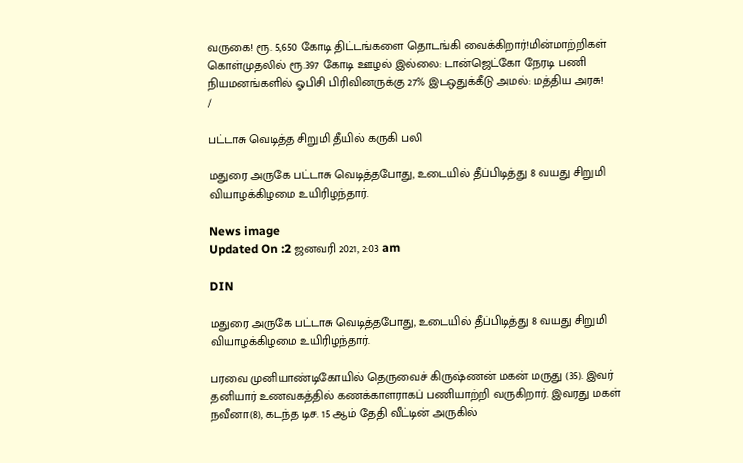வருகை! ரூ. 5,650 கோடி திட்டங்களை தொடங்கி வைக்கிறார்!மின்மாற்றிகள் கொள்முதலில் ரூ.397 கோடி ஊழல் இல்லை: டான்ஜெட்கோ நேரடி பணி நியமனங்களில் ஓபிசி பிரிவினருக்கு 27% இடஒதுக்கீடு அமல்: மத்திய அரசு!
/

பட்டாசு வெடித்த சிறுமி தீயில் கருகி பலி

மதுரை அருகே பட்டாசு வெடித்தபோது, உடையில் தீப்பிடித்து 8 வயது சிறுமி வியாழக்கிழமை உயிரிழந்தார்.

News image
Updated On :2 ஜனவரி 2021, 2:03 am

DIN

மதுரை அருகே பட்டாசு வெடித்தபோது, உடையில் தீப்பிடித்து 8 வயது சிறுமி வியாழக்கிழமை உயிரிழந்தார்.

பரவை முனியாண்டிகோயில் தெருவைச் கிருஷ்ணன் மகன் மருது (35). இவர் தனியார் உணவகத்தில் கணக்காளராகப் பணியாற்றி வருகிறார். இவரது மகள் நவீனா(8), கடந்த டிச. 15 ஆம் தேதி வீட்டின் அருகில்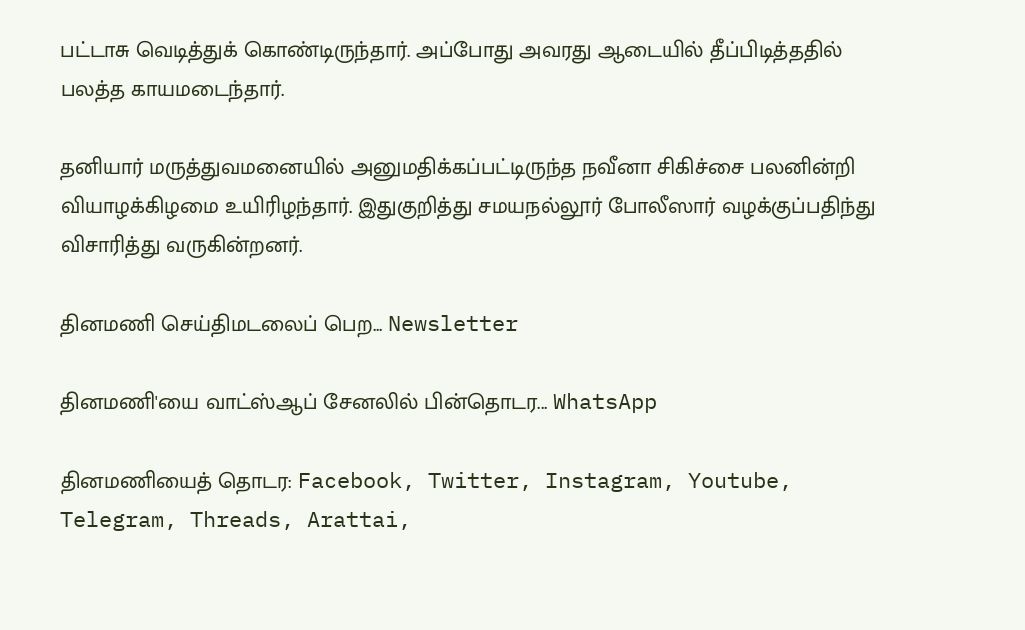பட்டாசு வெடித்துக் கொண்டிருந்தார். அப்போது அவரது ஆடையில் தீப்பிடித்ததில் பலத்த காயமடைந்தார்.

தனியார் மருத்துவமனையில் அனுமதிக்கப்பட்டிருந்த நவீனா சிகிச்சை பலனின்றி வியாழக்கிழமை உயிரிழந்தார். இதுகுறித்து சமயநல்லூர் போலீஸார் வழக்குப்பதிந்து விசாரித்து வருகின்றனர்.

தினமணி செய்திமடலைப் பெற... Newsletter

தினமணி'யை வாட்ஸ்ஆப் சேனலில் பின்தொடர... WhatsApp

தினமணியைத் தொடர: Facebook, Twitter, Instagram, Youtube, Telegram, Threads, Arattai,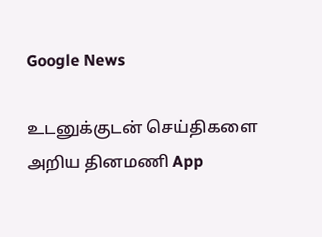Google News

உடனுக்குடன் செய்திகளை அறிய தினமணி App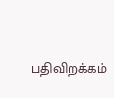பதிவிறக்கம்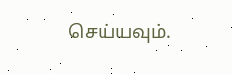செய்யவும்.